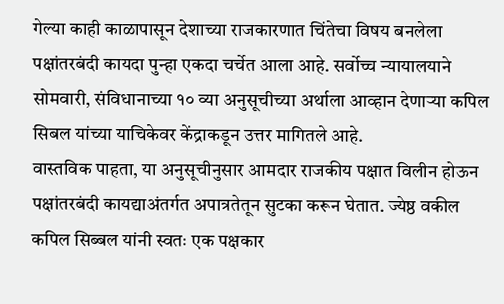गेल्या काही काळापासून देशाच्या राजकारणात चिंतेचा विषय बनलेला पक्षांतरबंदी कायदा पुन्हा एकदा चर्चेत आला आहे. सर्वोच्च न्यायालयाने सोमवारी, संविधानाच्या १० व्या अनुसूचीच्या अर्थाला आव्हान देणाऱ्या कपिल सिबल यांच्या याचिकेवर केंद्राकडून उत्तर मागितले आहे.
वास्तविक पाहता, या अनुसूचीनुसार आमदार राजकीय पक्षात विलीन होऊन पक्षांतरबंदी कायद्याअंतर्गत अपात्रतेतून सुटका करून घेतात. ज्येष्ठ वकील कपिल सिब्बल यांनी स्वतः एक पक्षकार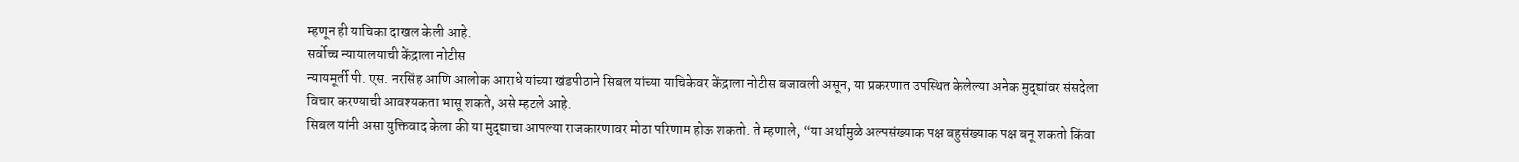म्हणून ही याचिका दाखल केली आहे.
सर्वोच्च न्यायालयाची केंद्राला नोटीस
न्यायमूर्ती पी. एस. नरसिंह आणि आलोक आराधे यांच्या खंडपीठाने सिबल यांच्या याचिकेवर केंद्राला नोटीस बजावली असून, या प्रकरणात उपस्थित केलेल्या अनेक मुद्द्यांवर संसदेला विचार करण्याची आवश्यकता भासू शकते, असे म्हटले आहे.
सिबल यांनी असा युक्तिवाद केला की या मुद्द्याचा आपल्या राजकारणावर मोठा परिणाम होऊ शकतो. ते म्हणाले, “या अर्थामुळे अल्पसंख्याक पक्ष बहुसंख्याक पक्ष बनू शकतो किंवा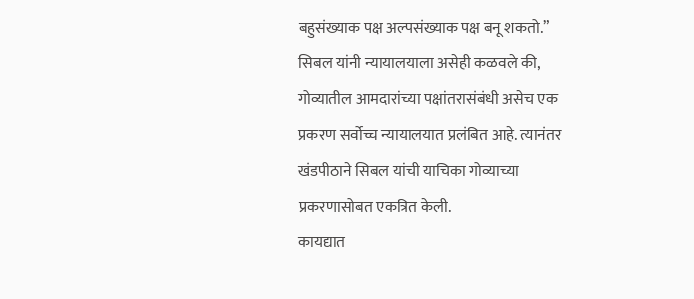बहुसंख्याक पक्ष अल्पसंख्याक पक्ष बनू शकतो.”
सिबल यांनी न्यायालयाला असेही कळवले की, गोव्यातील आमदारांच्या पक्षांतरासंबंधी असेच एक प्रकरण सर्वोच्च न्यायालयात प्रलंबित आहे. त्यानंतर खंडपीठाने सिबल यांची याचिका गोव्याच्या प्रकरणासोबत एकत्रित केली.
कायद्यात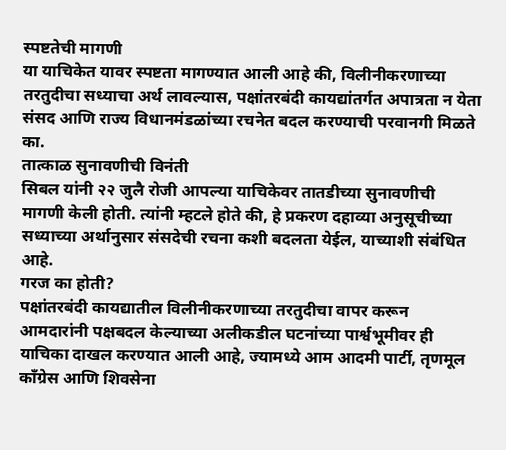स्पष्टतेची मागणी
या याचिकेत यावर स्पष्टता मागण्यात आली आहे की, विलीनीकरणाच्या तरतुदीचा सध्याचा अर्थ लावल्यास, पक्षांतरबंदी कायद्यांतर्गत अपात्रता न येता संसद आणि राज्य विधानमंडळांच्या रचनेत बदल करण्याची परवानगी मिळते का.
तात्काळ सुनावणीची विनंती
सिबल यांनी २२ जुलै रोजी आपल्या याचिकेवर तातडीच्या सुनावणीची मागणी केली होती. त्यांनी म्हटले होते की, हे प्रकरण दहाव्या अनुसूचीच्या सध्याच्या अर्थानुसार संसदेची रचना कशी बदलता येईल, याच्याशी संबंधित आहे.
गरज का होती?
पक्षांतरबंदी कायद्यातील विलीनीकरणाच्या तरतुदीचा वापर करून आमदारांनी पक्षबदल केल्याच्या अलीकडील घटनांच्या पार्श्वभूमीवर ही याचिका दाखल करण्यात आली आहे, ज्यामध्ये आम आदमी पार्टी, तृणमूल काँग्रेस आणि शिवसेना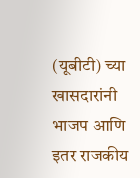(यूबीटी) च्या खासदारांनी भाजप आणि इतर राजकीय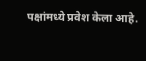पक्षांमध्ये प्रवेश केला आहे.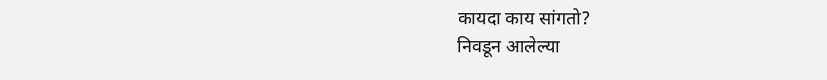कायदा काय सांगतो?
निवडून आलेल्या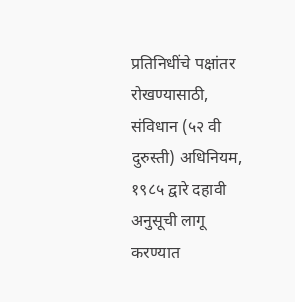प्रतिनिधींचे पक्षांतर रोखण्यासाठी, संविधान (५२ वी दुरुस्ती) अधिनियम, १९८५ द्वारे दहावी अनुसूची लागू करण्यात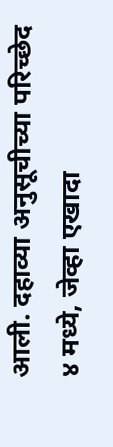आली. दहाव्या अनुसूचीच्या परिच्छेद ४ मध्ये, जेव्हा एखादा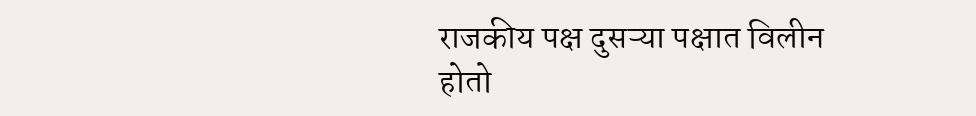राजकीय पक्ष दुसऱ्या पक्षात विलीन होतो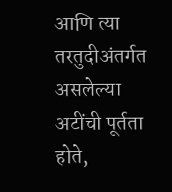आणि त्या तरतुदीअंतर्गत असलेल्या अटींची पूर्तता होते,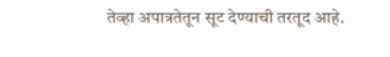तेव्हा अपात्रतेतून सूट देण्याची तरतूद आहे.